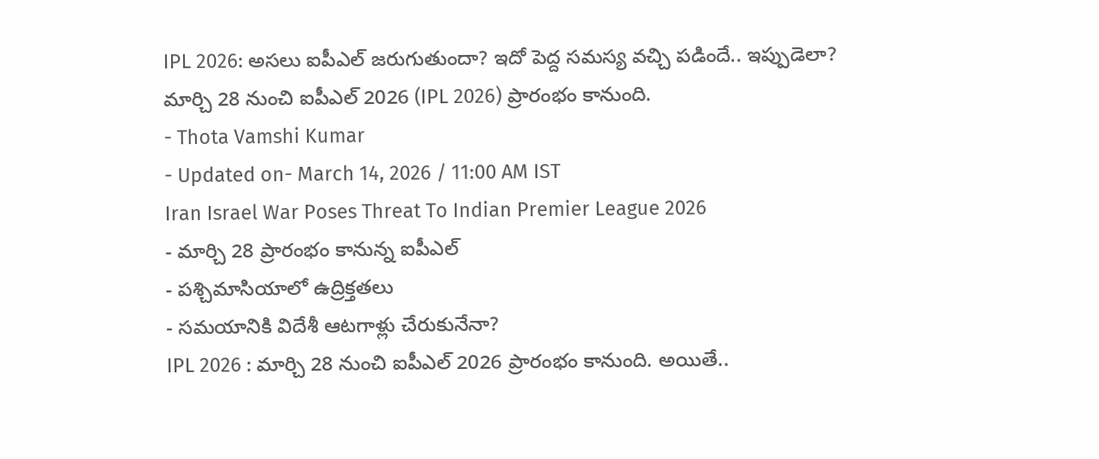IPL 2026: అసలు ఐపీఎల్ జరుగుతుందా? ఇదో పెద్ద సమస్య వచ్చి పడిందే.. ఇప్పుడెలా?
మార్చి 28 నుంచి ఐపీఎల్ 2026 (IPL 2026) ప్రారంభం కానుంది.
- Thota Vamshi Kumar
- Updated on- March 14, 2026 / 11:00 AM IST
Iran Israel War Poses Threat To Indian Premier League 2026
- మార్చి 28 ప్రారంభం కానున్న ఐపీఎల్
- పశ్చిమాసియాలో ఉద్రిక్తతలు
- సమయానికి విదేశీ ఆటగాళ్లు చేరుకునేనా?
IPL 2026 : మార్చి 28 నుంచి ఐపీఎల్ 2026 ప్రారంభం కానుంది. అయితే..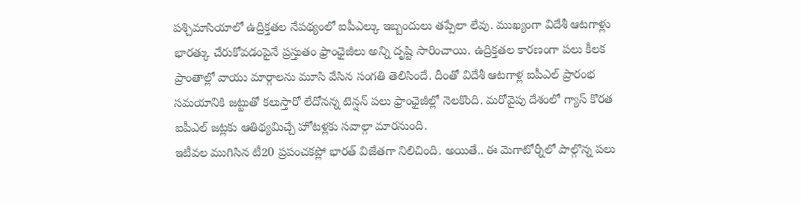పశ్చిమాసియాలో ఉద్రిక్తతల నేపథ్యంలో ఐపీఎల్కు ఇబ్బందులు తప్పేలా లేవు. ముఖ్యంగా విదేశీ ఆటగాళ్లు భారత్కు చేరుకోవడంపైనే ప్రస్తుతం ఫ్రాంఛైజీలు అన్ని దృష్టి సారించాయి. ఉద్రిక్తతల కారణంగా పలు కీలక ప్రాంతాల్లో వాయు మార్గాలను మూసి వేసిన సంగతి తెలిసిందే. దీంతో విదేశీ ఆటగాళ్ల ఐపీఎల్ ప్రారంభ సమయానికి జట్టుతో కలుస్తారో లేదోనన్న టెన్షన్ పలు ఫ్రాంఛైజీల్లో నెలకొంది. మరోవైపు దేశంలో గ్యాస్ కొరత ఐపీఎల్ జట్లకు ఆతిథ్యమిచ్చే హోటళ్లకు సవాల్గా మారనుంది.
ఇటీవల ముగిసిన టీ20 ప్రపంచకప్లో భారత్ విజేతగా నిలిచింది. అయితే.. ఈ మెగాటోర్నీలో పాల్గొన్న పలు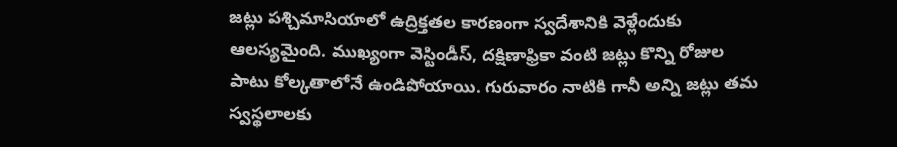జట్లు పశ్చిమాసియాలో ఉద్రిక్తతల కారణంగా స్వదేశానికి వెళ్లేందుకు ఆలస్యమైంది. ముఖ్యంగా వెస్టిండీస్, దక్షిణాఫ్రికా వంటి జట్లు కొన్ని రోజుల పాటు కోల్కతాలోనే ఉండిపోయాయి. గురువారం నాటికి గానీ అన్ని జట్లు తమ స్వస్థలాలకు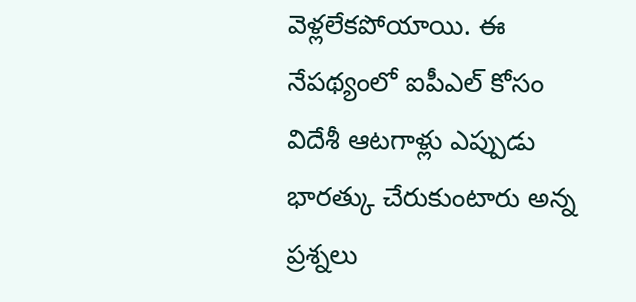వెళ్లలేకపోయాయి. ఈ నేపథ్యంలో ఐపీఎల్ కోసం విదేశీ ఆటగాళ్లు ఎప్పుడు భారత్కు చేరుకుంటారు అన్న ప్రశ్నలు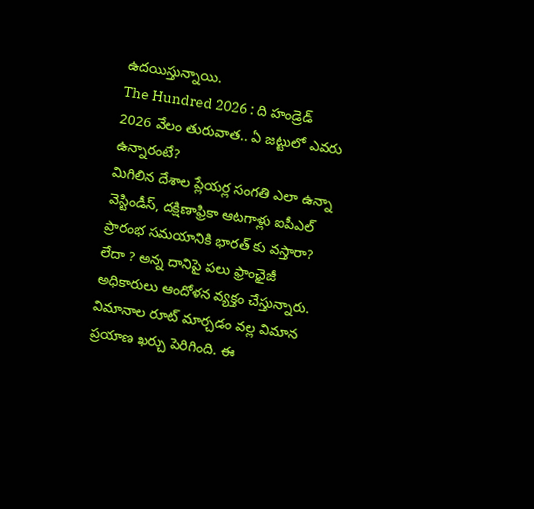ఉదయిస్తున్నాయి.
The Hundred 2026 : ది హండ్రెడ్ 2026 వేలం తురువాత.. ఏ జట్టులో ఎవరు ఉన్నారంటే?
మిగిలిన దేశాల ప్లేయర్ల సంగతి ఎలా ఉన్నా వెస్టిండీస్, దక్షిణాఫ్రికా ఆటగాళ్లు ఐపీఎల్ ప్రారంభ సమయానికి భారత్ కు వస్తారా? లేదా ? అన్న దానిపై పలు ఫ్రాంఛైజీ అధికారులు ఆందోళన వ్యక్తం చేస్తున్నారు. విమానాల రూట్ మార్చడం వల్ల విమాన ప్రయాణ ఖర్చు పెరిగింది. ఈ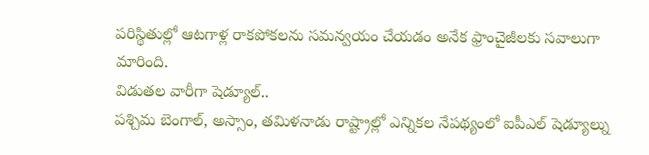పరిస్థితుల్లో ఆటగాళ్ల రాకపోకలను సమన్వయం చేయడం అనేక ఫ్రాంచైజీలకు సవాలుగా మారింది.
విడుతల వారీగా షెడ్యూల్..
పశ్చిమ బెంగాల్, అస్సాం, తమిళనాడు రాష్ట్రాల్లో ఎన్నికల నేపథ్యంలో ఐపీఎల్ షెడ్యూల్ను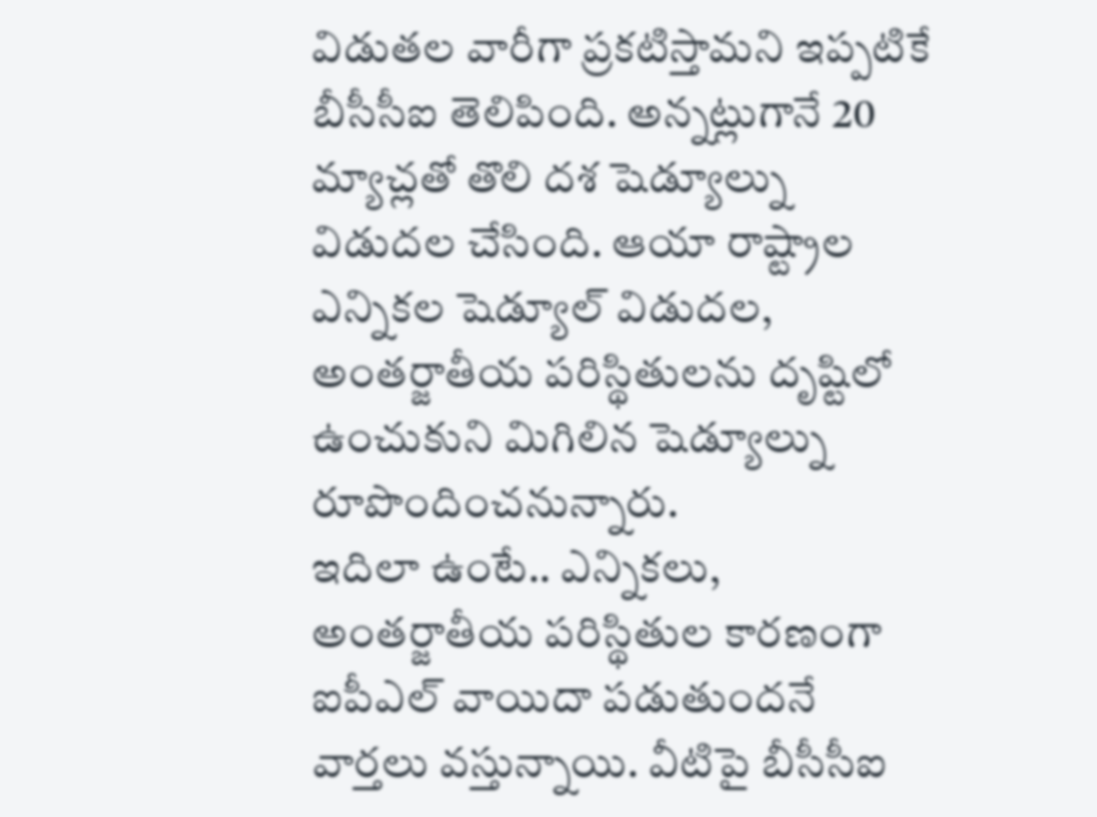విడుతల వారీగా ప్రకటిస్తామని ఇప్పటికే బీసీసీఐ తెలిపింది. అన్నట్లుగానే 20 మ్యాచ్లతో తొలి దశ షెడ్యూల్ను విడుదల చేసింది. ఆయా రాష్ట్రాల ఎన్నికల షెడ్యూల్ విడుదల, అంతర్జాతీయ పరిస్థితులను దృష్టిలో ఉంచుకుని మిగిలిన షెడ్యూల్ను రూపొందించనున్నారు.
ఇదిలా ఉంటే.. ఎన్నికలు, అంతర్జాతీయ పరిస్థితుల కారణంగా ఐపీఎల్ వాయిదా పడుతుందనే వార్తలు వస్తున్నాయి. వీటిపై బీసీసీఐ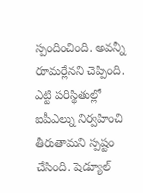స్పందించింది. అవన్నీ రూమర్లేనని చెప్పింది. ఎట్టి పరిస్థితుల్లో ఐపీఎల్ను నిర్వహించి తీరుతామని స్పష్టం చేసింది. షెడ్యూల్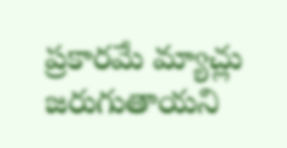ప్రకారమే మ్యాచ్లు జరుగుతాయని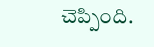చెప్పింది.